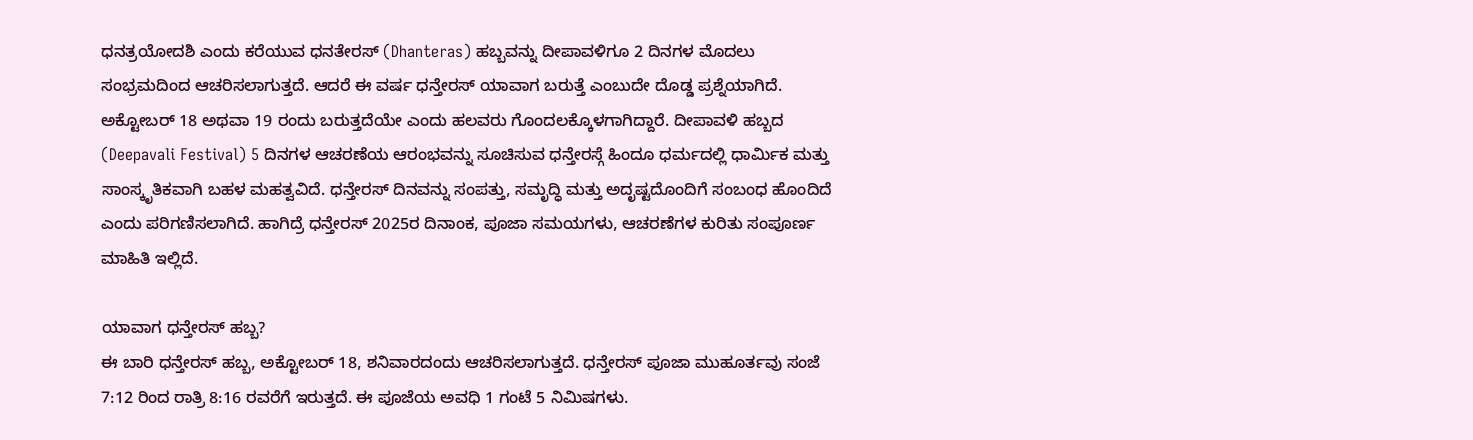ಧನತ್ರಯೋದಶಿ ಎಂದು ಕರೆಯುವ ಧನತೇರಸ್ (Dhanteras) ಹಬ್ಬವನ್ನು ದೀಪಾವಳಿಗೂ 2 ದಿನಗಳ ಮೊದಲು ಸಂಭ್ರಮದಿಂದ ಆಚರಿಸಲಾಗುತ್ತದೆ. ಆದರೆ ಈ ವರ್ಷ ಧನ್ತೇರಸ್ ಯಾವಾಗ ಬರುತ್ತೆ ಎಂಬುದೇ ದೊಡ್ಡ ಪ್ರಶ್ನೆಯಾಗಿದೆ. ಅಕ್ಟೋಬರ್ 18 ಅಥವಾ 19 ರಂದು ಬರುತ್ತದೆಯೇ ಎಂದು ಹಲವರು ಗೊಂದಲಕ್ಕೊಳಗಾಗಿದ್ದಾರೆ. ದೀಪಾವಳಿ ಹಬ್ಬದ (Deepavali Festival) 5 ದಿನಗಳ ಆಚರಣೆಯ ಆರಂಭವನ್ನು ಸೂಚಿಸುವ ಧನ್ತೇರಸ್ಗೆ ಹಿಂದೂ ಧರ್ಮದಲ್ಲಿ ಧಾರ್ಮಿಕ ಮತ್ತು ಸಾಂಸ್ಕೃತಿಕವಾಗಿ ಬಹಳ ಮಹತ್ವವಿದೆ. ಧನ್ತೇರಸ್ ದಿನವನ್ನು ಸಂಪತ್ತು, ಸಮೃದ್ಧಿ ಮತ್ತು ಅದೃಷ್ಟದೊಂದಿಗೆ ಸಂಬಂಧ ಹೊಂದಿದೆ ಎಂದು ಪರಿಗಣಿಸಲಾಗಿದೆ. ಹಾಗಿದ್ರೆ ಧನ್ತೇರಸ್ 2025ರ ದಿನಾಂಕ, ಪೂಜಾ ಸಮಯಗಳು, ಆಚರಣೆಗಳ ಕುರಿತು ಸಂಪೂರ್ಣ ಮಾಹಿತಿ ಇಲ್ಲಿದೆ.

ಯಾವಾಗ ಧನ್ತೇರಸ್ ಹಬ್ಬ?
ಈ ಬಾರಿ ಧನ್ತೇರಸ್ ಹಬ್ಬ, ಅಕ್ಟೋಬರ್ 18, ಶನಿವಾರದಂದು ಆಚರಿಸಲಾಗುತ್ತದೆ. ಧನ್ತೇರಸ್ ಪೂಜಾ ಮುಹೂರ್ತವು ಸಂಜೆ 7:12 ರಿಂದ ರಾತ್ರಿ 8:16 ರವರೆಗೆ ಇರುತ್ತದೆ. ಈ ಪೂಜೆಯ ಅವಧಿ 1 ಗಂಟೆ 5 ನಿಮಿಷಗಳು.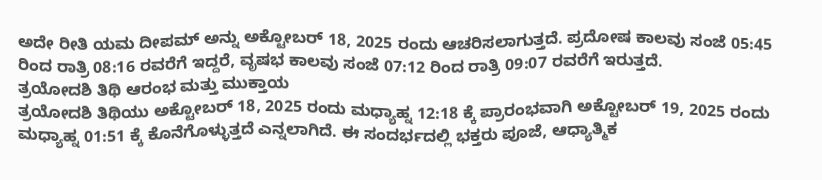ಅದೇ ರೀತಿ ಯಮ ದೀಪಮ್ ಅನ್ನು ಅಕ್ಟೋಬರ್ 18, 2025 ರಂದು ಆಚರಿಸಲಾಗುತ್ತದೆ. ಪ್ರದೋಷ ಕಾಲವು ಸಂಜೆ 05:45 ರಿಂದ ರಾತ್ರಿ 08:16 ರವರೆಗೆ ಇದ್ದರೆ, ವೃಷಭ ಕಾಲವು ಸಂಜೆ 07:12 ರಿಂದ ರಾತ್ರಿ 09:07 ರವರೆಗೆ ಇರುತ್ತದೆ.
ತ್ರಯೋದಶಿ ತಿಥಿ ಆರಂಭ ಮತ್ತು ಮುಕ್ತಾಯ
ತ್ರಯೋದಶಿ ತಿಥಿಯು ಅಕ್ಟೋಬರ್ 18, 2025 ರಂದು ಮಧ್ಯಾಹ್ನ 12:18 ಕ್ಕೆ ಪ್ರಾರಂಭವಾಗಿ ಅಕ್ಟೋಬರ್ 19, 2025 ರಂದು ಮಧ್ಯಾಹ್ನ 01:51 ಕ್ಕೆ ಕೊನೆಗೊಳ್ಳುತ್ತದೆ ಎನ್ನಲಾಗಿದೆ. ಈ ಸಂದರ್ಭದಲ್ಲಿ ಭಕ್ತರು ಪೂಜೆ, ಆಧ್ಯಾತ್ಮಿಕ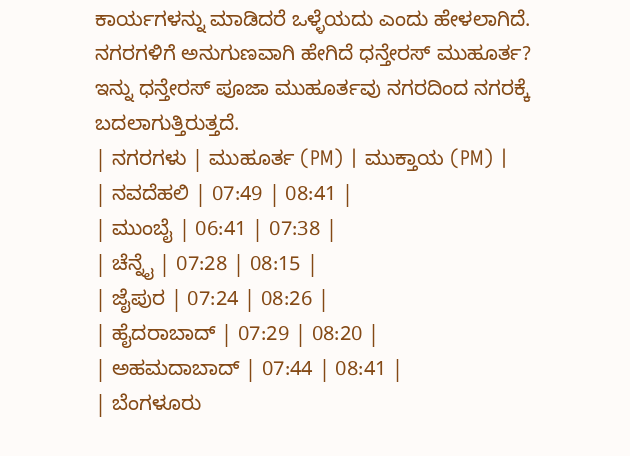ಕಾರ್ಯಗಳನ್ನು ಮಾಡಿದರೆ ಒಳ್ಳೆಯದು ಎಂದು ಹೇಳಲಾಗಿದೆ.
ನಗರಗಳಿಗೆ ಅನುಗುಣವಾಗಿ ಹೇಗಿದೆ ಧನ್ತೇರಸ್ ಮುಹೂರ್ತ?
ಇನ್ನು ಧನ್ತೇರಸ್ ಪೂಜಾ ಮುಹೂರ್ತವು ನಗರದಿಂದ ನಗರಕ್ಕೆ ಬದಲಾಗುತ್ತಿರುತ್ತದೆ.
| ನಗರಗಳು | ಮುಹೂರ್ತ (PM) | ಮುಕ್ತಾಯ (PM) |
| ನವದೆಹಲಿ | 07:49 | 08:41 |
| ಮುಂಬೈ | 06:41 | 07:38 |
| ಚೆನ್ನೈ | 07:28 | 08:15 |
| ಜೈಪುರ | 07:24 | 08:26 |
| ಹೈದರಾಬಾದ್ | 07:29 | 08:20 |
| ಅಹಮದಾಬಾದ್ | 07:44 | 08:41 |
| ಬೆಂಗಳೂರು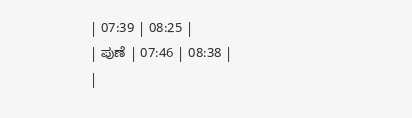| 07:39 | 08:25 |
| ಪುಣೆ | 07:46 | 08:38 |
|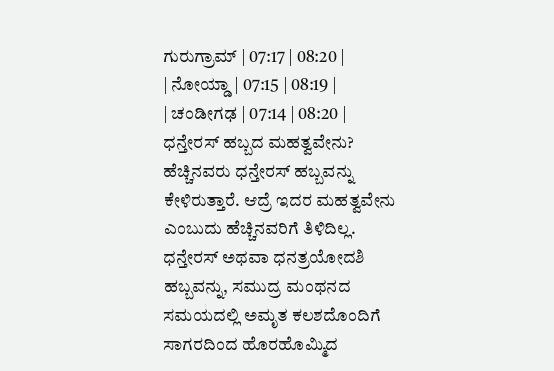ಗುರುಗ್ರಾಮ್ | 07:17 | 08:20 |
| ನೋಯ್ಡಾ | 07:15 | 08:19 |
| ಚಂಡೀಗಢ | 07:14 | 08:20 |
ಧನ್ತೇರಸ್ ಹಬ್ಬದ ಮಹತ್ವವೇನು?
ಹೆಚ್ಚಿನವರು ಧನ್ತೇರಸ್ ಹಬ್ಬವನ್ನು ಕೇಳಿರುತ್ತಾರೆ. ಆದ್ರೆ ಇದರ ಮಹತ್ವವೇನು ಎಂಬುದು ಹೆಚ್ಚಿನವರಿಗೆ ತಿಳಿದಿಲ್ಲ. ಧನ್ತೇರಸ್ ಅಥವಾ ಧನತ್ರಯೋದಶಿ ಹಬ್ಬವನ್ನು, ಸಮುದ್ರ ಮಂಥನದ ಸಮಯದಲ್ಲಿ ಅಮೃತ ಕಲಶದೊಂದಿಗೆ ಸಾಗರದಿಂದ ಹೊರಹೊಮ್ಮಿದ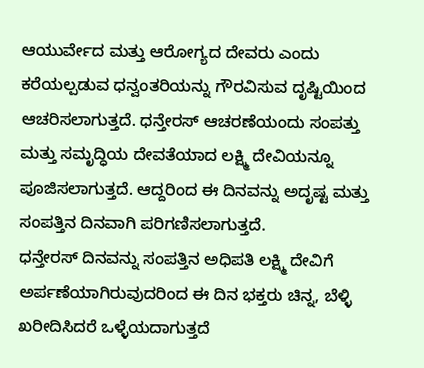ಆಯುರ್ವೇದ ಮತ್ತು ಆರೋಗ್ಯದ ದೇವರು ಎಂದು ಕರೆಯಲ್ಪಡುವ ಧನ್ವಂತರಿಯನ್ನು ಗೌರವಿಸುವ ದೃಷ್ಟಿಯಿಂದ ಆಚರಿಸಲಾಗುತ್ತದೆ. ಧನ್ತೇರಸ್ ಆಚರಣೆಯಂದು ಸಂಪತ್ತು ಮತ್ತು ಸಮೃದ್ಧಿಯ ದೇವತೆಯಾದ ಲಕ್ಷ್ಮಿ ದೇವಿಯನ್ನೂ ಪೂಜಿಸಲಾಗುತ್ತದೆ. ಆದ್ದರಿಂದ ಈ ದಿನವನ್ನು ಅದೃಷ್ಟ ಮತ್ತು ಸಂಪತ್ತಿನ ದಿನವಾಗಿ ಪರಿಗಣಿಸಲಾಗುತ್ತದೆ.
ಧನ್ತೇರಸ್ ದಿನವನ್ನು ಸಂಪತ್ತಿನ ಅಧಿಪತಿ ಲಕ್ಷ್ಮಿ ದೇವಿಗೆ ಅರ್ಪಣೆಯಾಗಿರುವುದರಿಂದ ಈ ದಿನ ಭಕ್ತರು ಚಿನ್ನ, ಬೆಳ್ಳಿ ಖರೀದಿಸಿದರೆ ಒಳ್ಳೆಯದಾಗುತ್ತದೆ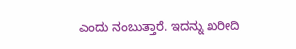ಎಂದು ನಂಬುತ್ತಾರೆ. ಇದನ್ನು ಖರೀದಿ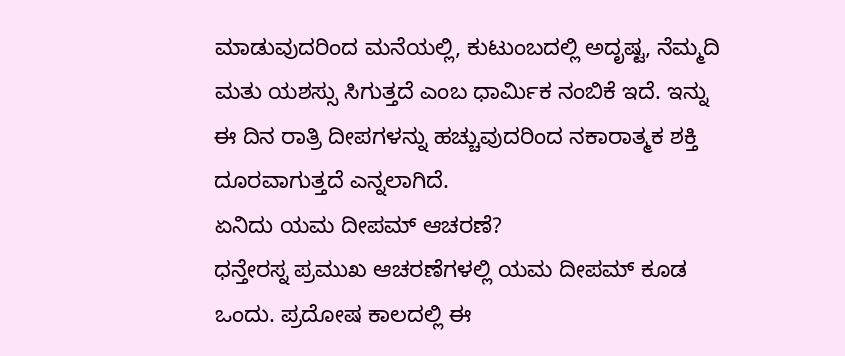ಮಾಡುವುದರಿಂದ ಮನೆಯಲ್ಲಿ, ಕುಟುಂಬದಲ್ಲಿ ಅದೃಷ್ಟ, ನೆಮ್ಮದಿ ಮತು ಯಶಸ್ಸು ಸಿಗುತ್ತದೆ ಎಂಬ ಧಾರ್ಮಿಕ ನಂಬಿಕೆ ಇದೆ. ಇನ್ನು ಈ ದಿನ ರಾತ್ರಿ ದೀಪಗಳನ್ನು ಹಚ್ಚುವುದರಿಂದ ನಕಾರಾತ್ಮಕ ಶಕ್ತಿ ದೂರವಾಗುತ್ತದೆ ಎನ್ನಲಾಗಿದೆ.
ಏನಿದು ಯಮ ದೀಪಮ್ ಆಚರಣೆ?
ಧನ್ತೇರಸ್ನ ಪ್ರಮುಖ ಆಚರಣೆಗಳಲ್ಲಿ ಯಮ ದೀಪಮ್ ಕೂಡ ಒಂದು. ಪ್ರದೋಷ ಕಾಲದಲ್ಲಿ ಈ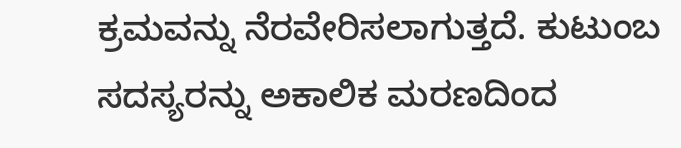ಕ್ರಮವನ್ನು ನೆರವೇರಿಸಲಾಗುತ್ತದೆ. ಕುಟುಂಬ ಸದಸ್ಯರನ್ನು ಅಕಾಲಿಕ ಮರಣದಿಂದ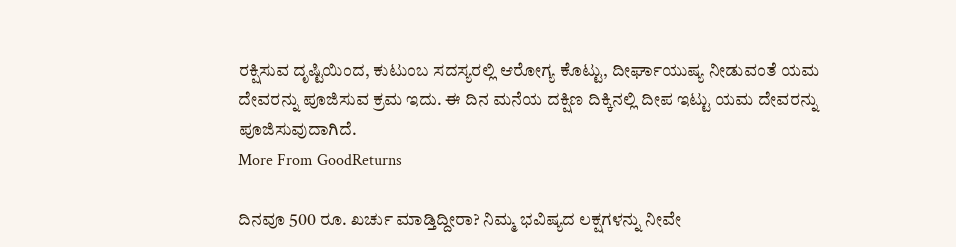ರಕ್ಷಿಸುವ ದೃಷ್ಟಿಯಿಂದ, ಕುಟುಂಬ ಸದಸ್ಯರಲ್ಲಿ ಆರೋಗ್ಯ ಕೊಟ್ಟು, ದೀರ್ಘಾಯುಷ್ಯ ನೀಡುವಂತೆ ಯಮ ದೇವರನ್ನು ಪೂಜಿಸುವ ಕ್ರಮ ಇದು. ಈ ದಿನ ಮನೆಯ ದಕ್ಷಿಣ ದಿಕ್ಕಿನಲ್ಲಿ ದೀಪ ಇಟ್ಟು ಯಮ ದೇವರನ್ನು ಪೂಜಿಸುವುದಾಗಿದೆ.
More From GoodReturns

ದಿನವೂ 500 ರೂ. ಖರ್ಚು ಮಾಡ್ತಿದ್ದೀರಾ? ನಿಮ್ಮ ಭವಿಷ್ಯದ ಲಕ್ಷಗಳನ್ನು ನೀವೇ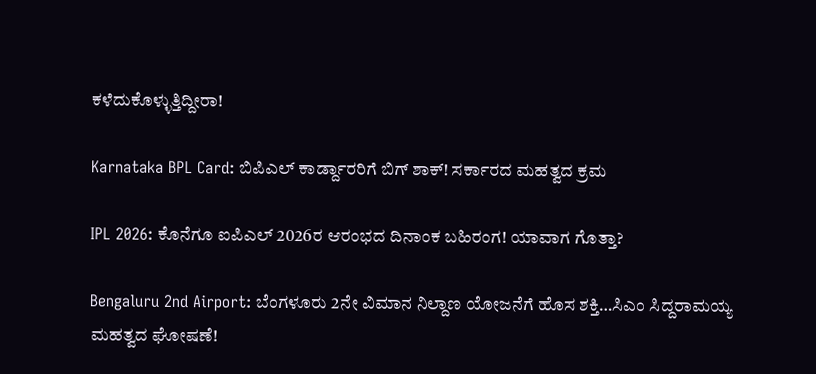ಕಳೆದುಕೊಳ್ಳುತ್ತಿದ್ದೀರಾ!

Karnataka BPL Card: ಬಿಪಿಎಲ್ ಕಾರ್ಡ್ದಾರರಿಗೆ ಬಿಗ್ ಶಾಕ್! ಸರ್ಕಾರದ ಮಹತ್ವದ ಕ್ರಮ

IPL 2026: ಕೊನೆಗೂ ಐಪಿಎಲ್ 2026ರ ಆರಂಭದ ದಿನಾಂಕ ಬಹಿರಂಗ! ಯಾವಾಗ ಗೊತ್ತಾ?

Bengaluru 2nd Airport: ಬೆಂಗಳೂರು 2ನೇ ವಿಮಾನ ನಿಲ್ದಾಣ ಯೋಜನೆಗೆ ಹೊಸ ಶಕ್ತಿ…ಸಿಎಂ ಸಿದ್ದರಾಮಯ್ಯ ಮಹತ್ವದ ಘೋಷಣೆ!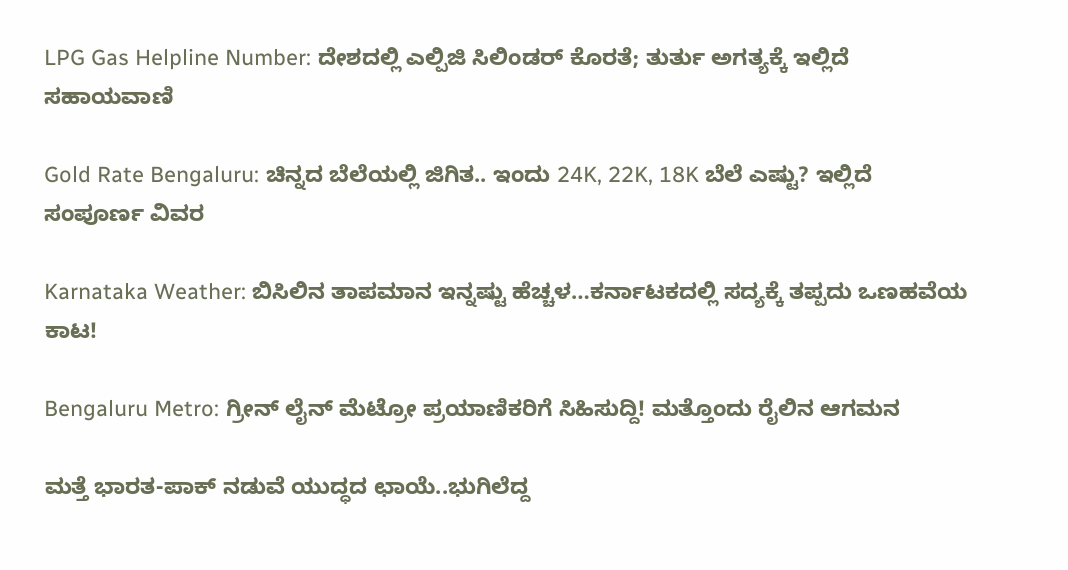LPG Gas Helpline Number: ದೇಶದಲ್ಲಿ ಎಲ್ಪಿಜಿ ಸಿಲಿಂಡರ್ ಕೊರತೆ; ತುರ್ತು ಅಗತ್ಯಕ್ಕೆ ಇಲ್ಲಿದೆ ಸಹಾಯವಾಣಿ

Gold Rate Bengaluru: ಚಿನ್ನದ ಬೆಲೆಯಲ್ಲಿ ಜಿಗಿತ.. ಇಂದು 24K, 22K, 18K ಬೆಲೆ ಎಷ್ಟು? ಇಲ್ಲಿದೆ ಸಂಪೂರ್ಣ ವಿವರ

Karnataka Weather: ಬಿಸಿಲಿನ ತಾಪಮಾನ ಇನ್ನಷ್ಟು ಹೆಚ್ಚಳ…ಕರ್ನಾಟಕದಲ್ಲಿ ಸದ್ಯಕ್ಕೆ ತಪ್ಪದು ಒಣಹವೆಯ ಕಾಟ!

Bengaluru Metro: ಗ್ರೀನ್ ಲೈನ್ ಮೆಟ್ರೋ ಪ್ರಯಾಣಿಕರಿಗೆ ಸಿಹಿಸುದ್ದಿ! ಮತ್ತೊಂದು ರೈಲಿನ ಆಗಮನ

ಮತ್ತೆ ಭಾರತ-ಪಾಕ್ ನಡುವೆ ಯುದ್ಧದ ಛಾಯೆ..ಭುಗಿಲೆದ್ದ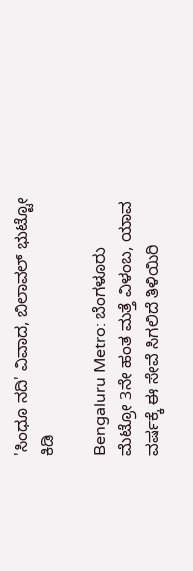'ಸಿಂಧೂ ನದಿ' ವಿವಾದ, ಬಿಲಾವಲ್ ಭುಟ್ಟೋ ಕಿಡಿ

Bengaluru Metro: ಬೆಂಗಳೂರು ಮೆಟ್ರೋ 3ನೇ ಹಂತ ಮತ್ತೆ ವಿಳಂಬ, ಯಾವ ವರ್ಷಕ್ಕೆ ಈ ಸೇವೆ ಸಿಗಲಿದೆ ತಿಳಿಯಿರಿ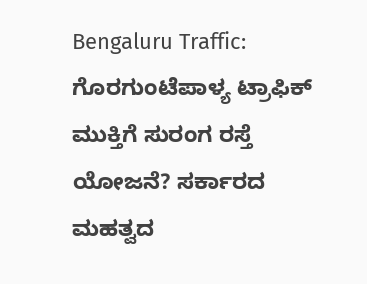Bengaluru Traffic: ಗೊರಗುಂಟೆಪಾಳ್ಯ ಟ್ರಾಫಿಕ್ ಮುಕ್ತಿಗೆ ಸುರಂಗ ರಸ್ತೆ ಯೋಜನೆ? ಸರ್ಕಾರದ ಮಹತ್ವದ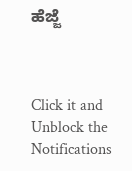ಹೆಜ್ಜೆ



Click it and Unblock the Notifications